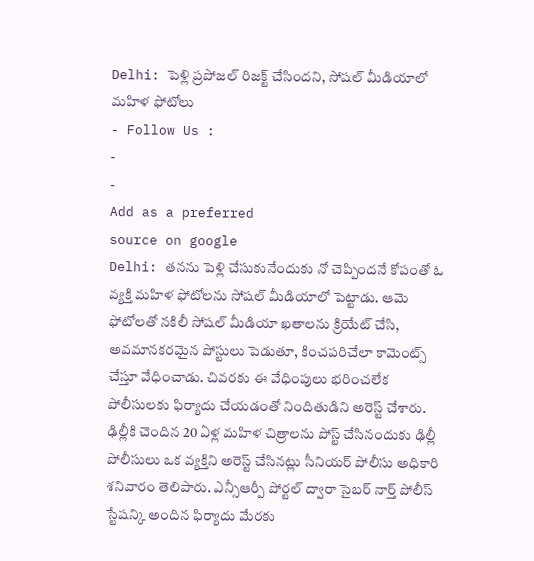Delhi: పెళ్లి ప్రపోజల్ రిజక్ట్ చేసిందని, సోషల్ మీడియాలో మహిళ ఫోటోలు
- Follow Us :
-
-
Add as a preferred
source on google
Delhi: తనను పెళ్లి చేసుకునేందుకు నో చెప్పిందనే కోపంతో ఓ వ్యక్తి మహిళ ఫోటోలను సోషల్ మీడియాలో పెట్టాడు. ఆమె ఫోటోలతో నకిలీ సోషల్ మీడియా ఖతాలను క్రియేట్ చేసి, అవమానకరమైన పోస్టులు పెడుతూ, కించపరిచేలా కామెంట్స్ చేస్తూ వేధించాడు. చివరకు ఈ వేధింపులు భరించలేక పోలీసులకు ఫిర్యాదు చేయడంతో నిందితుడిని అరెస్ట్ చేశారు.
ఢిల్లీకి చెందిన 20 ఏళ్ల మహిళ చిత్రాలను పోస్ట్ చేసినందుకు ఢిల్లీ పోలీసులు ఒక వ్యక్తిని అరెస్ట్ చేసినట్లు సీనియర్ పోలీసు అధికారి శనివారం తెలిపారు. ఎన్సీఆర్పీ పోర్టల్ ద్వారా సైబర్ నార్త్ పోలీస్ స్టేషన్కి అందిన ఫిర్యాదు మేరకు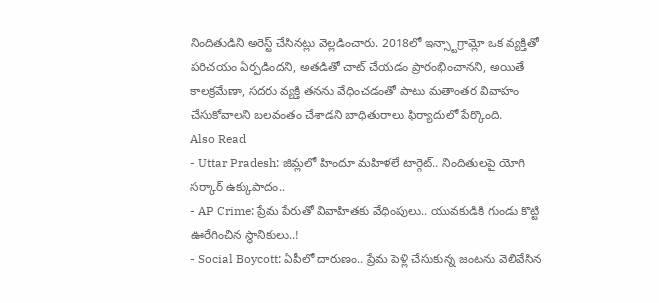నిందితుడిని అరెస్ట్ చేసినట్లు వెల్లడించారు. 2018లో ఇన్స్టాగ్రామ్లో ఒక వ్యక్తితో పరిచయం ఏర్పడిందని, అతడితో చాట్ చేయడం ప్రారంభించానని, అయితే కాలక్రమేణా, సదరు వ్యక్తి తనను వేధించడంతో పాటు మతాంతర వివాహం చేసుకోవాలని బలవంతం చేశాడని బాధితురాలు ఫిర్యాదులో పేర్కొంది.
Also Read
- Uttar Pradesh: జిమ్లలో హిందూ మహిళలే టార్గెట్.. నిందితులపై యోగి సర్కార్ ఉక్కుపాదం..
- AP Crime: ప్రేమ పేరుతో వివాహితకు వేధింపులు.. యువకుడికి గుండు కొట్టి ఊరేగించిన స్థానికులు..!
- Social Boycott: ఏపీలో దారుణం.. ప్రేమ పెళ్లి చేసుకున్న జంటను వెలివేసిన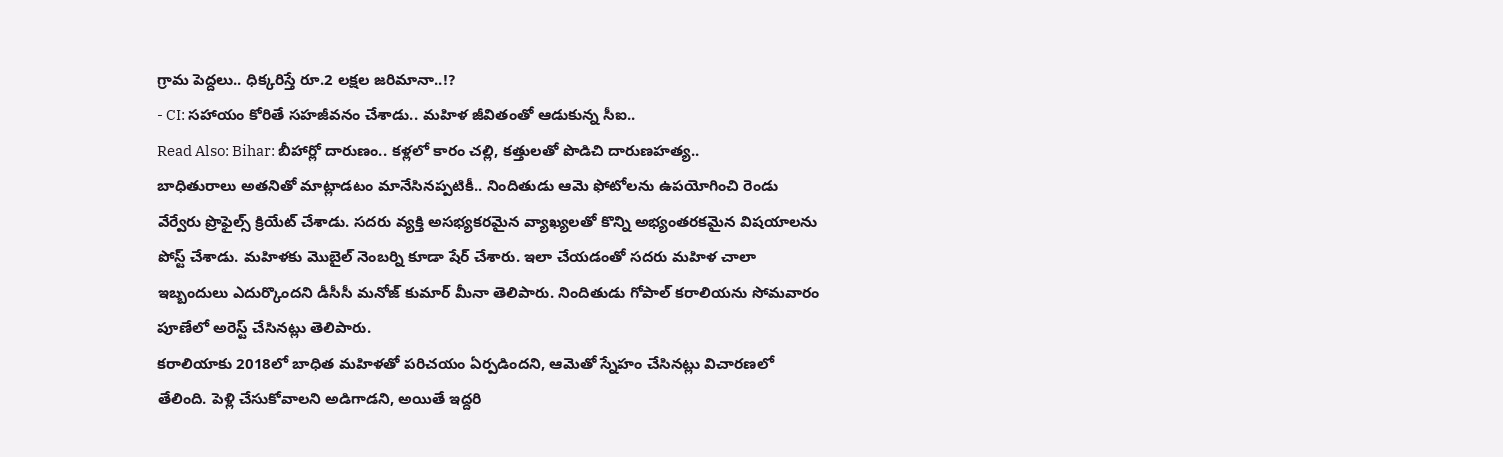గ్రామ పెద్దలు.. ధిక్కరిస్తే రూ.2 లక్షల జరిమానా..!?
- CI: సహాయం కోరితే సహజీవనం చేశాడు.. మహిళ జీవితంతో ఆడుకున్న సీఐ..
Read Also: Bihar: బీహార్లో దారుణం.. కళ్లలో కారం చల్లి, కత్తులతో పొడిచి దారుణహత్య..
బాధితురాలు అతనితో మాట్లాడటం మానేసినప్పటికీ.. నిందితుడు ఆమె ఫోటోలను ఉపయోగించి రెండు వేర్వేరు ప్రొఫైల్స్ క్రియేట్ చేశాడు. సదరు వ్యక్తి అసభ్యకరమైన వ్యాఖ్యలతో కొన్ని అభ్యంతరకమైన విషయాలను పోస్ట్ చేశాడు. మహిళకు మొబైల్ నెంబర్ని కూడా షేర్ చేశారు. ఇలా చేయడంతో సదరు మహిళ చాలా ఇబ్బందులు ఎదుర్కొందని డీసీసీ మనోజ్ కుమార్ మీనా తెలిపారు. నిందితుడు గోపాల్ కరాలియను సోమవారం పూణేలో అరెస్ట్ చేసినట్లు తెలిపారు.
కరాలియాకు 2018లో బాధిత మహిళతో పరిచయం ఏర్పడిందని, ఆమెతో స్నేహం చేసినట్లు విచారణలో తేలింది. పెళ్లి చేసుకోవాలని అడిగాడని, అయితే ఇద్దరి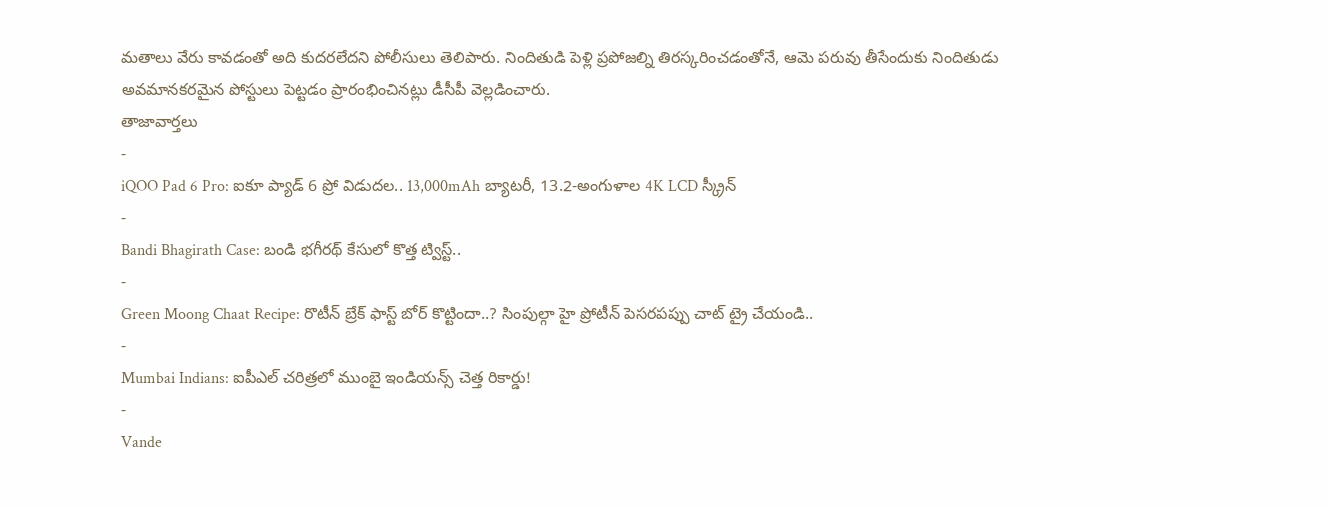మతాలు వేరు కావడంతో అది కుదరలేదని పోలీసులు తెలిపారు. నిందితుడి పెళ్లి ప్రపోజల్ని తిరస్కరించడంతోనే, ఆమె పరువు తీసేందుకు నిందితుడు అవమానకరమైన పోస్టులు పెట్టడం ప్రారంభించినట్లు డీసీపీ వెల్లడించారు.
తాజావార్తలు
-
iQOO Pad 6 Pro: ఐకూ ప్యాడ్ 6 ప్రో విడుదల.. 13,000mAh బ్యాటరీ, 13.2-అంగుళాల 4K LCD స్క్రీన్
-
Bandi Bhagirath Case: బండి భగీరథ్ కేసులో కొత్త ట్విస్ట్..
-
Green Moong Chaat Recipe: రొటీన్ బ్రేక్ ఫాస్ట్ బోర్ కొట్టిందా..? సింపుల్గా హై ప్రోటీన్ పెసరపప్పు చాట్ ట్రై చేయండి..
-
Mumbai Indians: ఐపీఎల్ చరిత్రలో ముంబై ఇండియన్స్ చెత్త రికార్డు!
-
Vande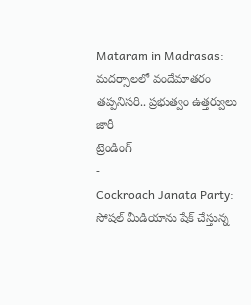Mataram in Madrasas: మదర్సాలలో వందేమాతరం తప్పనిసరి.. ప్రభుత్వం ఉత్తర్వులు జారీ
ట్రెండింగ్
-
Cockroach Janata Party: సోషల్ మీడియాను షేక్ చేస్తున్న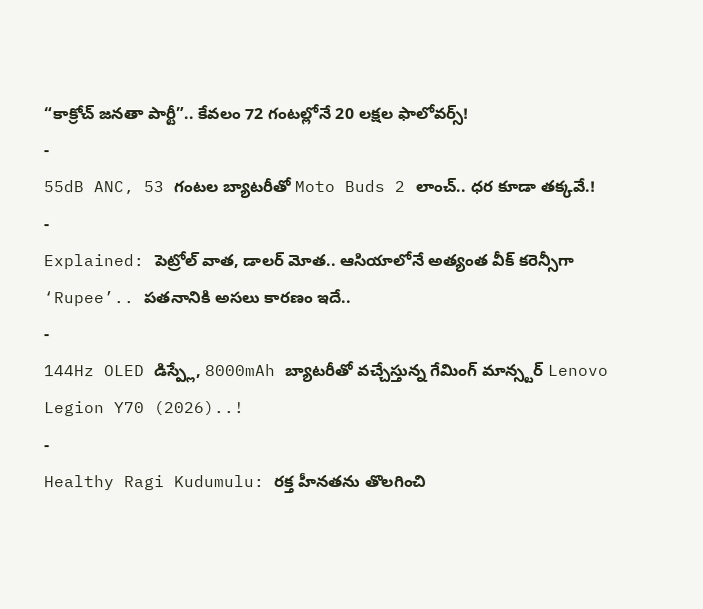“కాక్రోచ్ జనతా పార్టీ”.. కేవలం 72 గంటల్లోనే 20 లక్షల ఫాలోవర్స్!
-
55dB ANC, 53 గంటల బ్యాటరీతో Moto Buds 2 లాంచ్.. ధర కూడా తక్కవే.!
-
Explained: పెట్రోల్ వాత, డాలర్ మోత.. ఆసియాలోనే అత్యంత వీక్ కరెన్సీగా ‘Rupee’.. పతనానికి అసలు కారణం ఇదే..
-
144Hz OLED డిస్ప్లే, 8000mAh బ్యాటరీతో వచ్చేస్తున్న గేమింగ్ మాన్స్టర్ Lenovo Legion Y70 (2026)..!
-
Healthy Ragi Kudumulu: రక్త హీనతను తొలగించి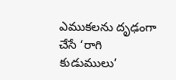ఎముకలను దృఢంగా చేసే ‘రాగి కుడుములు’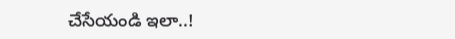చేసేయండి ఇలా..!